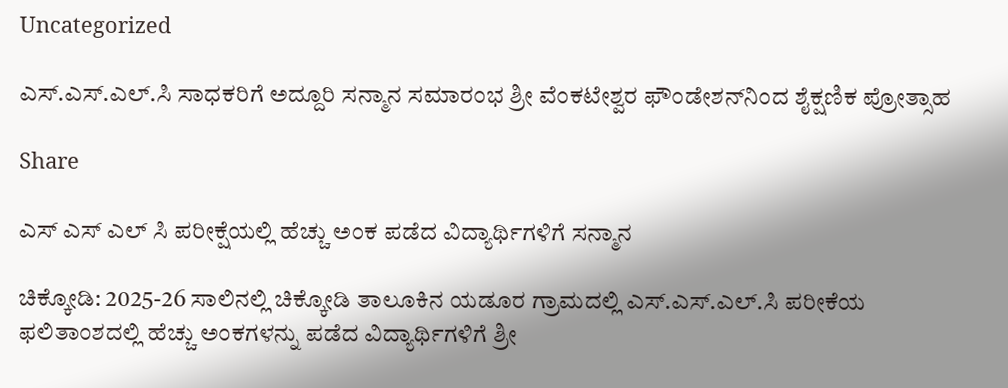Uncategorized

ಎಸ್.ಎಸ್.ಎಲ್.ಸಿ ಸಾಧಕರಿಗೆ ಅದ್ದೂರಿ ಸನ್ಮಾನ ಸಮಾರಂಭ ಶ್ರೀ ವೆಂಕಟೇಶ್ವರ ಫೌಂಡೇಶನ್‌ನಿಂದ ಶೈಕ್ಷಣಿಕ ಪ್ರೋತ್ಸಾಹ

Share

ಎಸ್ ಎಸ್ ಎಲ್ ಸಿ ಪರೀಕ್ಷೆಯಲ್ಲಿ ಹೆಚ್ಚು ಅಂಕ ಪಡೆದ ವಿದ್ಯಾರ್ಥಿಗಳಿಗೆ ಸನ್ಮಾನ

ಚಿಕ್ಕೋಡಿ: 2025-26 ಸಾಲಿನಲ್ಲಿ ಚಿಕ್ಕೋಡಿ ತಾಲೂಕಿನ ಯಡೂರ ಗ್ರಾಮದಲ್ಲಿ ಎಸ್.ಎಸ್.ಎಲ್.ಸಿ ಪರೀಕೆಯ ಫಲಿತಾಂಶದಲ್ಲಿ ಹೆಚ್ಚು ಅಂಕಗಳನ್ನು ಪಡೆದ ವಿದ್ಯಾರ್ಥಿಗಳಿಗೆ ಶ್ರೀ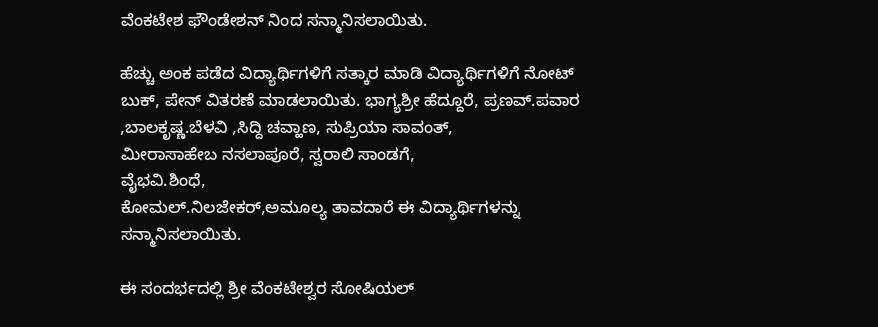ವೆಂಕಟೇಶ ಫೌಂಡೇಶನ್ ನಿಂದ ಸನ್ಮಾನಿಸಲಾಯಿತು.

ಹೆಚ್ಚು ಅಂಕ ಪಡೆದ ವಿದ್ಯಾರ್ಥಿಗಳಿಗೆ ಸತ್ಕಾರ ಮಾಡಿ ವಿದ್ಯಾರ್ಥಿಗಳಿಗೆ ನೋಟ್ ಬುಕ್, ಪೇನ್ ವಿತರಣೆ ಮಾಡಲಾಯಿತು. ಭಾಗ್ಯಶ್ರೀ ಹೆದ್ದೂರೆ, ಪ್ರಣವ್.ಪವಾರ ,ಬಾಲಕೃಷ್ಣ.ಬೆಳವಿ ,ಸಿದ್ದಿ ಚವ್ಹಾಣ, ಸುಪ್ರಿಯಾ ಸಾವಂತ್,
ಮೀರಾಸಾಹೇಬ ನಸಲಾಪೂರೆ, ಸ್ವರಾಲಿ ಸಾಂಡಗೆ,
ವೈಭವಿ.ಶಿಂಧೆ,
ಕೋಮಲ್.ನಿಲಜೇಕರ್,ಅಮೂಲ್ಯ ತಾವದಾರೆ ಈ ವಿದ್ಯಾರ್ಥಿಗಳನ್ನು ಸನ್ಮಾನಿಸಲಾಯಿತು.

ಈ ಸಂದರ್ಭದಲ್ಲಿ ಶ್ರೀ ವೆಂಕಟೇಶ್ವರ ಸೋಷಿಯಲ್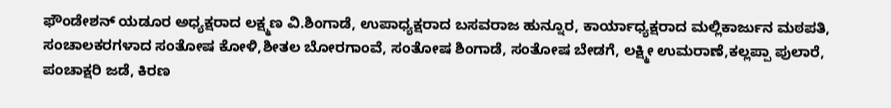ಫೌಂಡೇಶನ್ ಯಡೂರ ಅಧ್ಯಕ್ಷರಾದ ಲಕ್ಷ್ಮಣ ವಿ.ಶಿಂಗಾಡೆ, ಉಪಾಧ್ಯಕ್ಷರಾದ ಬಸವರಾಜ ಹುನ್ನೂರ, ಕಾರ್ಯಾಧ್ಯಕ್ಷರಾದ ಮಲ್ಲಿಕಾರ್ಜುನ ಮಠಪತಿ, ಸಂಚಾಲಕರಗಳಾದ ಸಂತೋಷ ಕೋಳಿ,ಶೀತಲ ಬೋರಗಾಂವೆ, ಸಂತೋಷ ಶಿಂಗಾಡೆ, ಸಂತೋಷ ಬೇಡಗೆ, ಲಕ್ಷ್ಮೀ ಉಮರಾಣೆ,ಕಲ್ಲಪ್ಪಾ ಪುಲಾರೆ, ಪಂಚಾಕ್ಷರಿ ಜಡೆ, ಕಿರಣ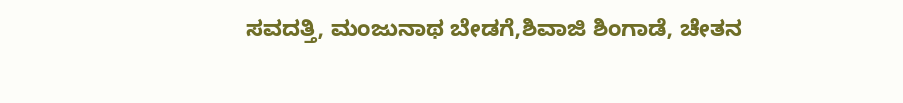ಸವದತ್ತಿ, ಮಂಜುನಾಥ ಬೇಡಗೆ,ಶಿವಾಜಿ ಶಿಂಗಾಡೆ, ಚೇತನ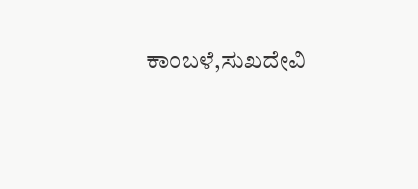ಕಾಂಬಳೆ,ಸುಖದೇವಿ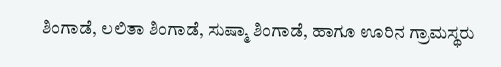ಶಿಂಗಾಡೆ, ಲಲಿತಾ ಶಿಂಗಾಡೆ, ಸುಷ್ಮಾ ಶಿಂಗಾಡೆ, ಹಾಗೂ ಊರಿನ ಗ್ರಾಮಸ್ಥರು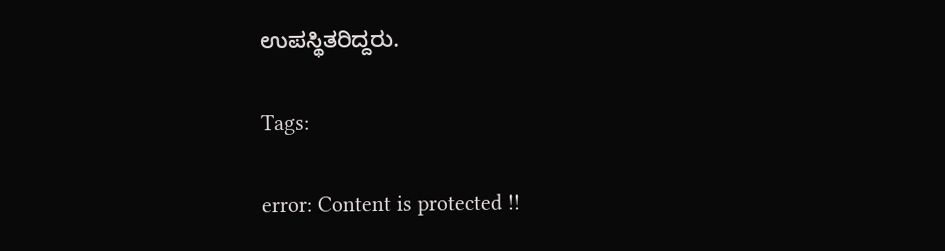ಉಪಸ್ಥಿತರಿದ್ದರು.

Tags:

error: Content is protected !!